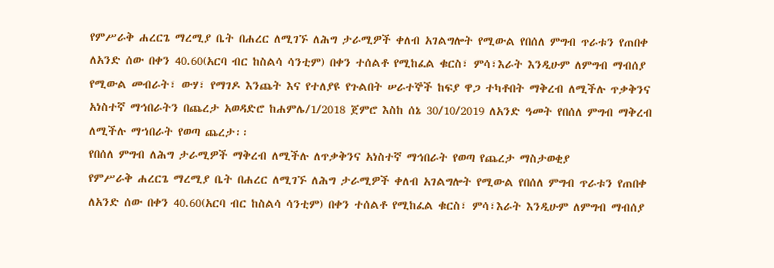የምሥራቅ ሐረርጌ ማረሚያ ቤት በሐረር ለሚገኙ ለሕግ ታራሚዎች ቀለብ አገልግሎት የሚውል የበሰለ ምግብ ጥራቱን የጠበቀ ለአንድ ሰው በቀን 40.60(አርባ ብር ከስልሳ ሳንቲም) በቀን ተሰልቶ የሚከፈል ቁርስ፣ ምሳ፣እራት እንዲሁም ለምግብ ማብሰያ የሚውል መብራት፣ ውሃ፣ የማገዶ እንጨት እና የተለያዩ የጉልበት ሠራተኞች ከፍያ ዋጋ ተካቶበት ማቅረብ ለሚችሉ ጥቃቅንና አነስተኛ ማኅበራትን በጨረታ አወዳድሮ ከሐምሌ/1/2018 ጀምሮ እስከ ሰኔ 30/10/2019 ለአንድ ዓመት የበሰለ ምግብ ማቅረብ ለሚችሉ ማኀበራት የወጣ ጨረታ፡፡
የበሰለ ምግብ ለሕግ ታራሚዎች ማቅረብ ለሚችሉ ለጥቃቅንና አነስተኛ ማኅበራት የወጣ የጨረታ ማስታወቂያ
የምሥራቅ ሐረርጌ ማረሚያ ቤት በሐረር ለሚገኙ ለሕግ ታራሚዎች ቀለብ አገልግሎት የሚውል የበሰለ ምግብ ጥራቱን የጠበቀ ለአንድ ሰው በቀን 40.60(አርባ ብር ከስልሳ ሳንቲም) በቀን ተሰልቶ የሚከፈል ቁርስ፣ ምሳ፣እራት እንዲሁም ለምግብ ማብሰያ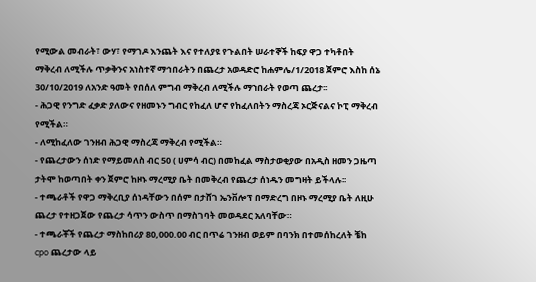የሚውል መብራት፣ ውሃ፣ የማገዶ እንጨት እና የተለያዩ የጉልበት ሠራተኞች ከፍያ ዋጋ ተካቶበት ማቅረብ ለሚችሉ ጥቃቅንና አነስተኛ ማኅበራትን በጨረታ አወዳድሮ ከሐምሌ/1/2018 ጀምሮ እስከ ሰኔ 30/10/2019 ለአንድ ዓመት የበሰለ ምግብ ማቅረብ ለሚችሉ ማኀበራት የወጣ ጨረታ፡፡
- ሕጋዊ የንግድ ፈቃድ ያለውና የዘመኑን ግብር የከፈለ ሆኖ የከፈለበትን ማስረጃ ኦርጅናልና ኮፒ ማቅረብ የሚችል።
- ለሚከፈለው ገንዘብ ሕጋዊ ማስረጃ ማቅረብ የሚችል።
- የጨረታውን ሰነድ የማይመለስ ብር 50 ( ሀምሳ ብር) በመከፈል ማስታወቂያው በአዲስ ዘመን ጋዜጣ ታትሞ ከወጣበት ቀን ጀምሮ ከዞኑ ማረሚያ ቤት በመቅረብ የጨረታ ሰነዱን መግዛት ይችላሉ፡፡
- ተጫራቶች የዋጋ ማቅረቢያ ሰነዳቸውን በሰም በታሸገ ኤንቨሎፕ በማድረግ በዞኑ ማረሚያ ቤት ለዚሁ ጨረታ የተዘጋጀው የጨረታ ሳጥን ውስጥ በማስገባት መወዳደር አለባቸው።
- ተጫራቾች የጨረታ ማስከበሪያ 80,000.00 ብር በጥሬ ገንዘብ ወይም በባንክ በተመሰከረለት ቼከ cpo ጨረታው ላይ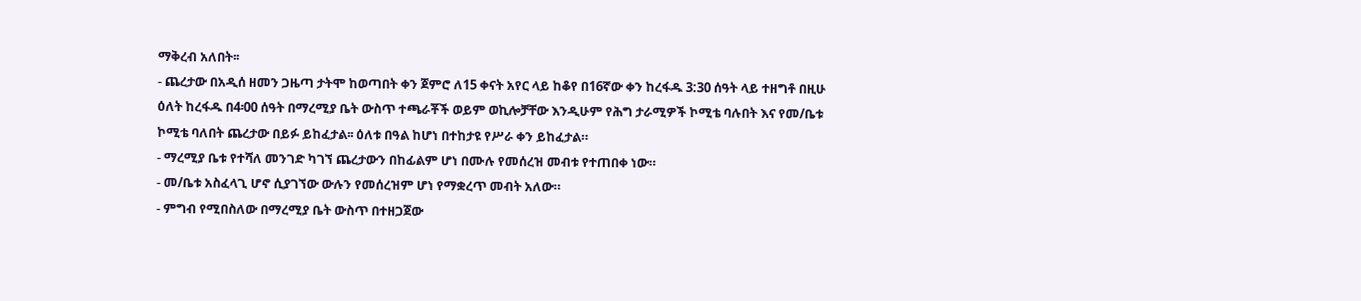ማቅረብ አለበት፡፡
- ጨረታው በአዲሰ ዘመን ጋዜጣ ታትሞ ከወጣበት ቀን ጀምሮ ለ15 ቀናት አየር ላይ ከቆየ በ16ኛው ቀን ከረፋዱ 3:30 ሰዓት ላይ ተዘግቶ በዚሁ ዕለት ከረፋዱ በ4፡00 ሰዓት በማረሚያ ቤት ውስጥ ተጫራቾች ወይም ወኪሎቻቸው እንዲሁም የሕግ ታራሚዎች ኮሚቴ ባሉበት እና የመ/ቤቱ ኮሚቴ ባለበት ጨረታው በይፉ ይከፈታል፡፡ ዕለቱ በዓል ከሆነ በተከታዩ የሥራ ቀን ይከፈታል።
- ማረሚያ ቤቱ የተሻለ መንገድ ካገኘ ጨረታውን በከፊልም ሆነ በሙሉ የመሰረዝ መብቱ የተጠበቀ ነው።
- መ/ቤቱ አስፈላጊ ሆኖ ሲያገኘው ውሉን የመሰረዝም ሆነ የማቋረጥ መብት አለው።
- ምግብ የሚበስለው በማረሚያ ቤት ውስጥ በተዘጋጀው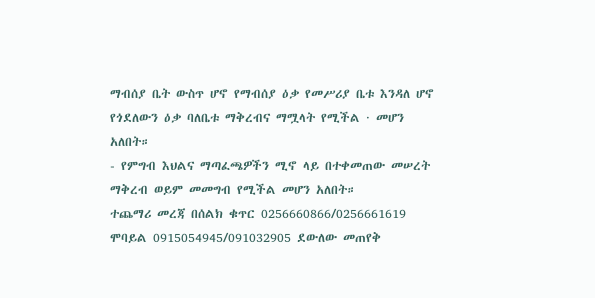ማብሰያ ቤት ውስጥ ሆኖ የማብሰያ ዕቃ የመሥሪያ ቤቱ እንዳለ ሆኖ የጎደለውን ዕቃ ባለቤቱ ማቅረብና ማሟላት የሚችል · መሆን አለበት።
- የምግብ እህልና ማጣፈጫዎችን ሚኖ ላይ በተቀመጠው መሠረት ማቅረብ ወይም መመግብ የሚችል መሆን አለበት።
ተጨማሪ መረጃ በሰልክ ቁጥር 0256660866/0256661619 ሞባይል 0915054945/091032905 ደውለው መጠየቅ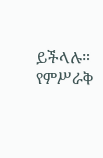ይችላሉ።
የምሥራቅ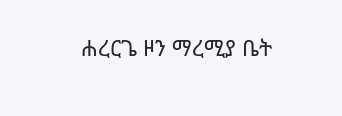ሐረርጌ ዞን ማረሚያ ቤት